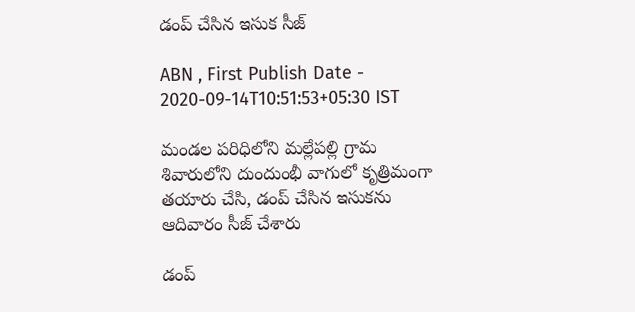డంప్‌ చేసిన ఇసుక సీజ్‌

ABN , First Publish Date - 2020-09-14T10:51:53+05:30 IST

మండల పరిధిలోని మల్లేపల్లి గ్రామ శివారులోని దుందుంభీ వాగులో కృత్రిమంగా తయారు చేసి, డంప్‌ చేసిన ఇసుకను ఆదివారం సీజ్‌ చేశారు

డంప్‌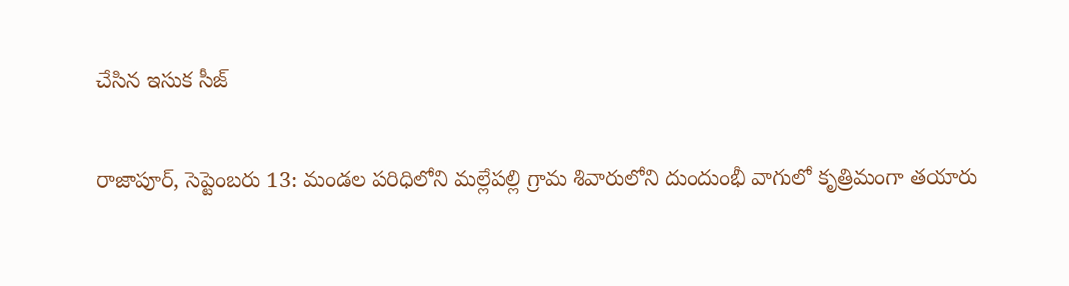చేసిన ఇసుక సీజ్‌

రాజాపూర్‌, సెప్టెంబరు 13: మండల పరిధిలోని మల్లేపల్లి గ్రామ శివారులోని దుందుంభీ వాగులో కృత్రిమంగా తయారు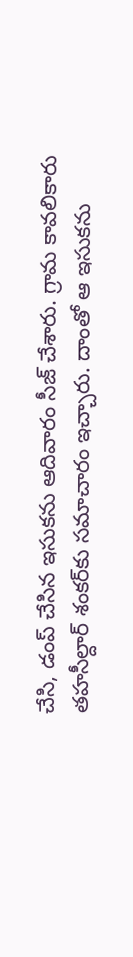చేసి, డంప్‌ చేసిన ఇసుకను ఆదివారం సీజ్‌ చేశారు. గ్రామ కావలికారు తహసీల్దార్‌ శంకర్‌కు సమాచారం ఇచ్చారు. దాంతో ఆ ఇసుకను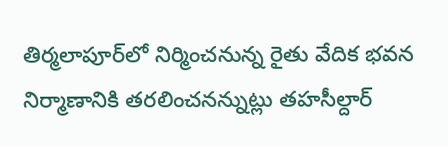తిర్మలాపూర్‌లో నిర్మించనున్న రైతు వేదిక భవన నిర్మాణానికి తరలించనన్నుట్లు తహసీల్దార్‌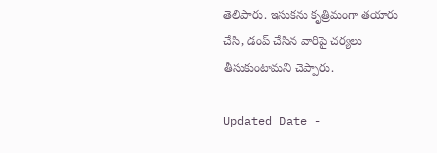తెలిపారు. ఇసుకను కృత్రిమంగా తయారు చేసి, డంప్‌ చేసిన వారిపై చర్యలు తీసుకుంటామని చెప్పారు.

Updated Date -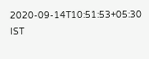2020-09-14T10:51:53+05:30 IST